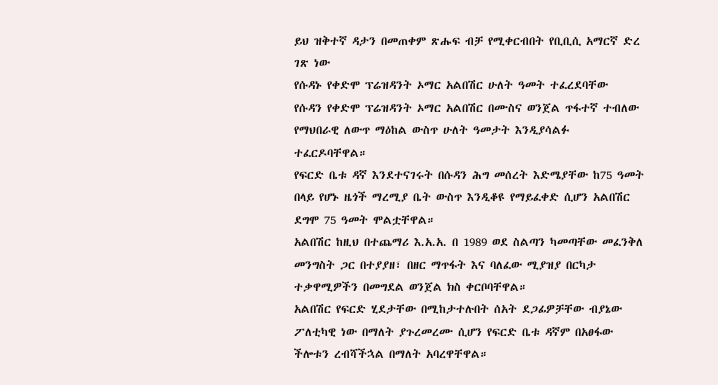ይህ ዝቅተኛ ዳታን በመጠቀም ጽሑፍ ብቻ የሚቀርብበት የቢቢሲ አማርኛ ድረ ገጽ ነው
የሱዳኑ የቀድሞ ፕሬዝዳንት ኦማር አልበሽር ሁለት ዓመት ተፈረደባቸው
የሱዳን የቀድሞ ፕሬዝዳንት ኦማር አልበሽር በሙስና ወንጀል ጥፋተኛ ተብለው የማህበራዊ ለውጥ ማዕከል ውስጥ ሁለት ዓመታት እንዲያሳልፉ ተፈርዶባቸዋል።
የፍርድ ቤቱ ዳኛ እንደተናገሩት በሱዳን ሕግ መሰረት እድሜያቸው ከ75 ዓመት በላይ የሆኑ ዜጎች ማረሚያ ቤት ውስጥ እንዲቆዩ የማይፈቀድ ሲሆን አልበሽር ደግሞ 75 ዓመት ሞልቷቸዋል።
አልበሽር ከዚህ በተጨማሪ እ.አ.አ. በ 1989 ወደ ስልጣን ካመጣቸው መፈንቅለ መንግስት ጋር በተያያዘ፣ በዘር ማጥፋት እና ባለፈው ሚያዝያ በርካታ ተቃዋሚዎችን በመግደል ወንጀል ክስ ቀርቦባቸዋል።
አልበሽር የፍርድ ሂደታቸው በሚከታተሉበት ሰአት ደጋፊዎቻቸው ብያኔው ፖለቲካዊ ነው በማለት ያጉረመረሙ ሲሆን የፍርድ ቤቱ ዳኛም በአፀፋው ችሎቱን ረብሻችኋል በማለት አባረዋቸዋል።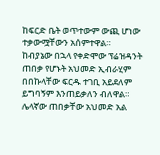ከፍርድ ቤት ወጥተውም ውጪ ሆነው ተቃውሟቸውን አሰምተዋል።
ከብያኔው በኋላ የቀድሞው ፕሬዝዳንት ጠበቃ የሆኑት አህመድ ኢብራሂም በበኩላቸው ፍርዱ ተገቢ አይደለም ይግባኝም እንጠይቃለን ብለዋል።
ሌላኛው ጠበቃቸው አህመድ አል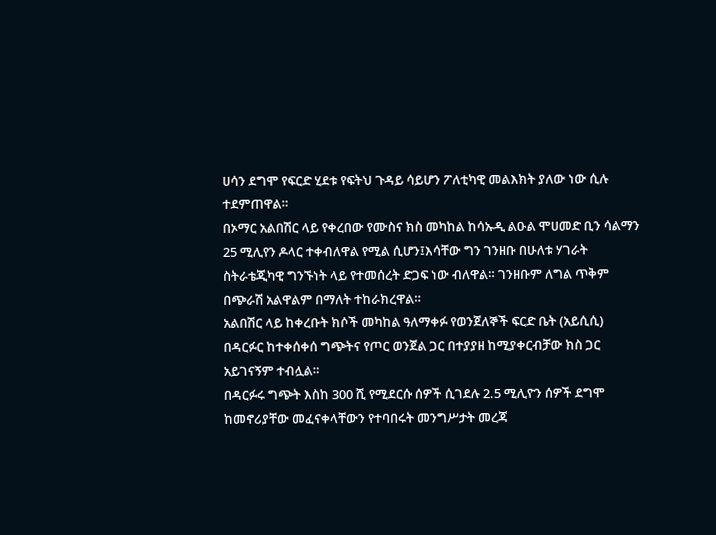ሀሳን ደግሞ የፍርድ ሂደቱ የፍትህ ጉዳይ ሳይሆን ፖለቲካዊ መልእክት ያለው ነው ሲሉ ተደምጠዋል።
በኦማር አልበሽር ላይ የቀረበው የሙስና ክስ መካከል ከሳኡዲ ልዑል ሞሀመድ ቢን ሳልማን 25 ሚሊየን ዶላር ተቀብለዋል የሚል ሲሆን፤እሳቸው ግን ገንዘቡ በሁለቱ ሃገራት ስትራቴጂካዊ ግንኙነት ላይ የተመሰረት ድጋፍ ነው ብለዋል። ገንዘቡም ለግል ጥቅም በጭራሽ አልዋልም በማለት ተከራክረዋል።
አልበሽር ላይ ከቀረቡት ክሶች መካከል ዓለማቀፉ የወንጀለኞች ፍርድ ቤት (አይሲሲ) በዳርፉር ከተቀሰቀሰ ግጭትና የጦር ወንጀል ጋር በተያያዘ ከሚያቀርብቻው ክስ ጋር አይገናኝም ተብሏል።
በዳርፉሩ ግጭት እስከ 300 ሺ የሚደርሱ ሰዎች ሲገደሉ 2.5 ሚሊዮን ሰዎች ደግሞ ከመኖሪያቸው መፈናቀላቸውን የተባበሩት መንግሥታት መረጃ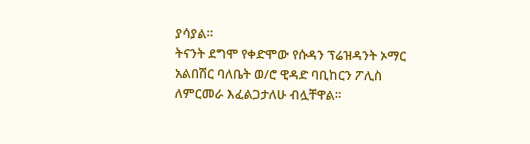ያሳያል።
ትናንት ደግሞ የቀድሞው የሱዳን ፕሬዝዳንት ኦማር አልበሽር ባለቤት ወ/ሮ ዊዳድ ባቢከርን ፖሊስ ለምርመራ እፈልጋታለሁ ብሏቸዋል።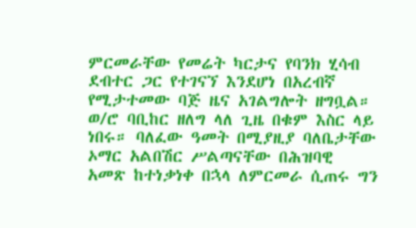ምርመራቸው የመሬት ካርታና የባንክ ሂሳብ ደብተር ጋር የተገናኘ እንደሆነ በአረብኛ የሚታተመው ባጅ ዜና አገልግሎት ዘግቧል።
ወ/ሮ ባቢከር ዘለግ ላለ ጊዜ በቁም እስር ላይ ነበሩ። ባለፈው ዓመት በሚያዚያ ባለቤታቸው ኦማር አልበሽር ሥልጣናቸው በሕዝባዊ አመጽ ከተነቃነቀ በኋላ ለምርመራ ሲጠሩ ግን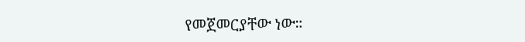የመጀመርያቸው ነው።